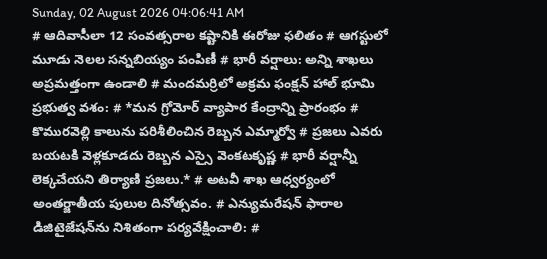Sunday, 02 August 2026 04:06:41 AM
# ఆదివాసీలా 12 సంవత్సరాల కష్టానికి ఈరోజు ఫలితం # ఆగస్టులో మూడు నెలల సన్నబియ్యం పంపిణీ # భారీ వర్షాలు: అన్ని శాఖలు అప్రమత్తంగా ఉండాలి # మందమర్రిలో అక్రమ ఫంక్షన్ హాల్ భూమి ప్రభుత్వ వశం: # *మన గ్రోమోర్ వ్యాపార కేంద్రాన్ని ప్రారంభం # కొమురవెల్లి కాలును పరిశీలించిన రెబ్బన ఎమ్మార్వో # ప్రజలు ఎవరు బయటకి వెళ్లకూడదు రెబ్బన ఎస్సై వెంకటకృష్ణ # భారీ వర్షాన్నీ లెక్కచేయని తిర్యాణి ప్రజలు.* # అటవీ శాఖ ఆధ్వర్యంలో అంతర్జాతీయ పులుల దినోత్సవం. # ఎన్యుమరేషన్ ఫారాల డిజిటైజేషన్‌ను నిశితంగా పర్యవేక్షించాలి: #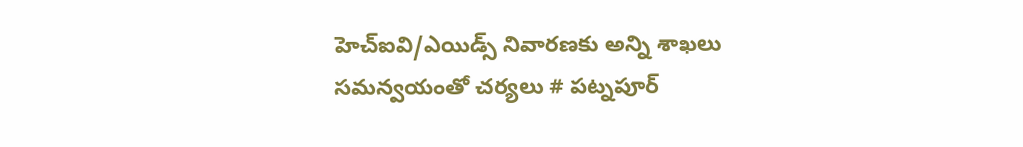హెచ్ఐవి/ఎయిడ్స్ నివారణకు అన్ని శాఖలు సమన్వయంతో చర్యలు # పట్నపూర్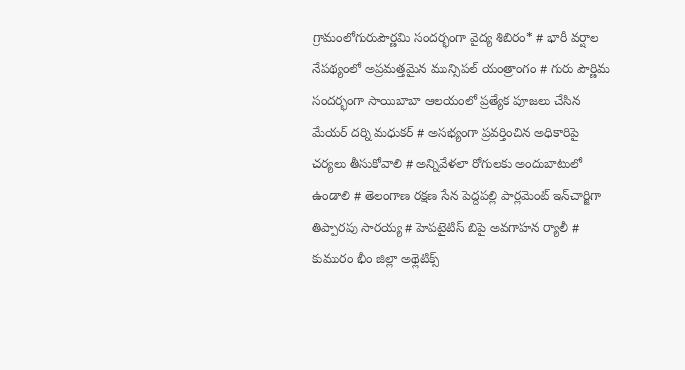గ్రామంలోగురుపౌర్ణమి సందర్భంగా వైద్య శిబిరం* # భారీ వర్షాల నేపథ్యంలో అప్రమత్తమైన మున్సిపల్ యంత్రాంగం # గురు పౌర్ణిమ సందర్భంగా సాయిబాబా ఆలయంలో ప్రత్యేక పూజలు చేసిన మేయర్ దర్ని మధుకర్ # అసభ్యంగా ప్రవర్తించిన అధికారిపై చర్యలు తీసుకోవాలి # అన్నివేళలా రోగులకు అందుబాటులో ఉండాలి # తెలంగాణ రక్షణ సేన పెద్దపల్లి పార్లమెంట్ ఇన్‌చార్జిగా తిప్పారపు సారయ్య # హెపటైటిస్ బిపై అవగాహన ర్యాలీ # కుమురం భీం జిల్లా అథ్లెటిక్స్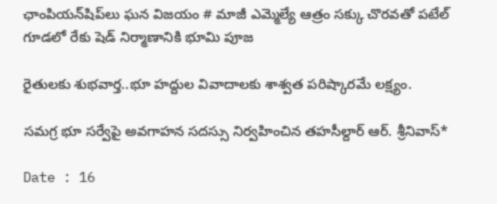ఛాంపియన్‌షిప్‌లు ఘన విజయం # మాజీ ఎమ్మెల్యే ఆత్రం సక్కు చొరవతో పటేల్ గూడలో రేకు షెడ్ నిర్మాణానికి భూమి పూజ

రైతులకు శుభవార్త..భూ హద్దుల వివాదాలకు శాశ్వత పరిష్కారమే లక్ష్యం.

సమగ్ర భూ సర్వేపై అవగాహన సదస్సు నిర్వహించిన తహసీల్దార్ ఆర్. శ్రీనివాస్*

Date : 16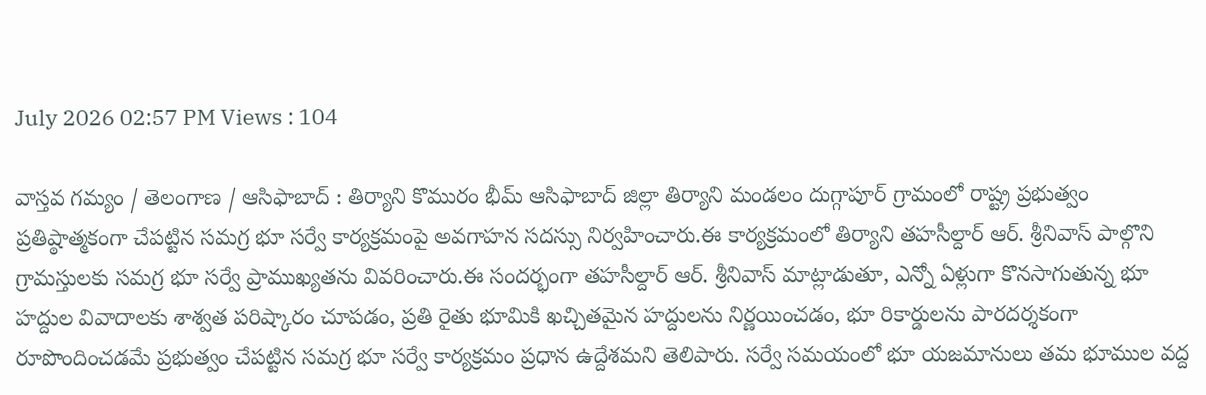July 2026 02:57 PM Views : 104

వాస్తవ గమ్యం / తెలంగాణ / ఆసిఫాబాద్ : తిర్యాని కొమురం భీమ్ ఆసిఫాబాద్ జిల్లా తిర్యాని మండలం దుగ్గాపూర్ గ్రామంలో రాష్ట్ర ప్రభుత్వం ప్రతిష్ఠాత్మకంగా చేపట్టిన సమగ్ర భూ సర్వే కార్యక్రమంపై అవగాహన సదస్సు నిర్వహించారు.ఈ కార్యక్రమంలో తిర్యాని తహసీల్దార్ ఆర్. శ్రీనివాస్ పాల్గొని గ్రామస్తులకు సమగ్ర భూ సర్వే ప్రాముఖ్యతను వివరించారు.ఈ సందర్భంగా తహసీల్దార్ ఆర్. శ్రీనివాస్ మాట్లాడుతూ, ఎన్నో ఏళ్లుగా కొనసాగుతున్న భూ హద్దుల వివాదాలకు శాశ్వత పరిష్కారం చూపడం, ప్రతి రైతు భూమికి ఖచ్చితమైన హద్దులను నిర్ణయించడం, భూ రికార్డులను పారదర్శకంగా రూపొందించడమే ప్రభుత్వం చేపట్టిన సమగ్ర భూ సర్వే కార్యక్రమం ప్రధాన ఉద్దేశమని తెలిపారు. సర్వే సమయంలో భూ యజమానులు తమ భూముల వద్ద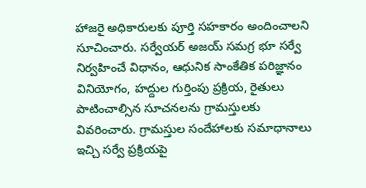హాజరై అధికారులకు పూర్తి సహకారం అందించాలని సూచించారు. సర్వేయర్ అజయ్ సమగ్ర భూ సర్వే నిర్వహించే విధానం, ఆధునిక సాంకేతిక పరిజ్ఞానం వినియోగం, హద్దుల గుర్తింపు ప్రక్రియ, రైతులు పాటించాల్సిన సూచనలను గ్రామస్తులకు వివరించారు. గ్రామస్తుల సందేహాలకు సమాధానాలు ఇచ్చి సర్వే ప్రక్రియపై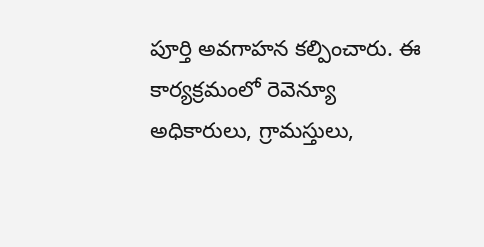పూర్తి అవగాహన కల్పించారు. ఈ కార్యక్రమంలో రెవెన్యూ అధికారులు, గ్రామస్తులు,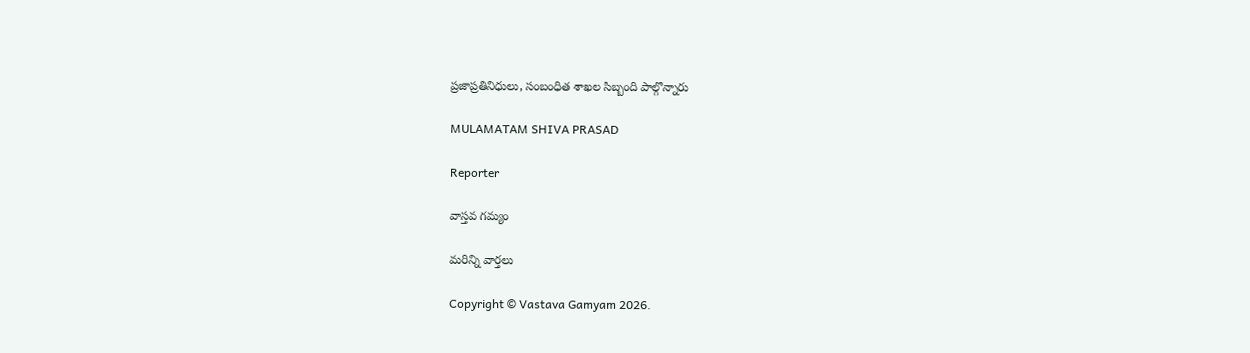ప్రజాప్రతినిధులు, సంబంధిత శాఖల సిబ్బంది పాల్గొన్నారు

MULAMATAM SHIVA PRASAD

Reporter

వాస్తవ గమ్యం

మరిన్ని వార్తలు

Copyright © Vastava Gamyam 2026.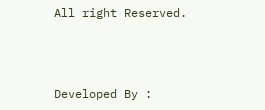All right Reserved.



Developed By :